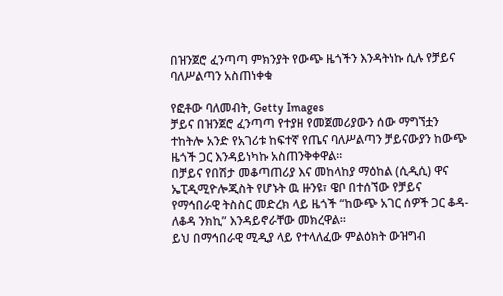በዝንጀሮ ፈንጣጣ ምክንያት የውጭ ዜጎችን እንዳትነኩ ሲሉ የቻይና ባለሥልጣን አስጠነቀቁ

የፎቶው ባለመብት, Getty Images
ቻይና በዝንጀሮ ፈንጣጣ የተያዘ የመጀመሪያውን ሰው ማግኘቷን ተከትሎ አንድ የአገሪቱ ከፍተኛ የጤና ባለሥልጣን ቻይናውያን ከውጭ ዜጎች ጋር እንዳይነካኩ አስጠንቅቀዋል።
በቻይና የበሽታ መቆጣጠሪያ እና መከላከያ ማዕከል (ሲዲሲ) ዋና ኤፒዲሚዮሎጂስት የሆኑት ዉ ዙንዩ፣ ዌቦ በተሰኘው የቻይና የማኅበራዊ ትስስር መድረክ ላይ ዜጎች “ከውጭ አገር ሰዎች ጋር ቆዳ-ለቆዳ ንክኪ” እንዳይኖራቸው መክረዋል።
ይህ በማኅበራዊ ሚዲያ ላይ የተላለፈው ምልዕክት ውዝግብ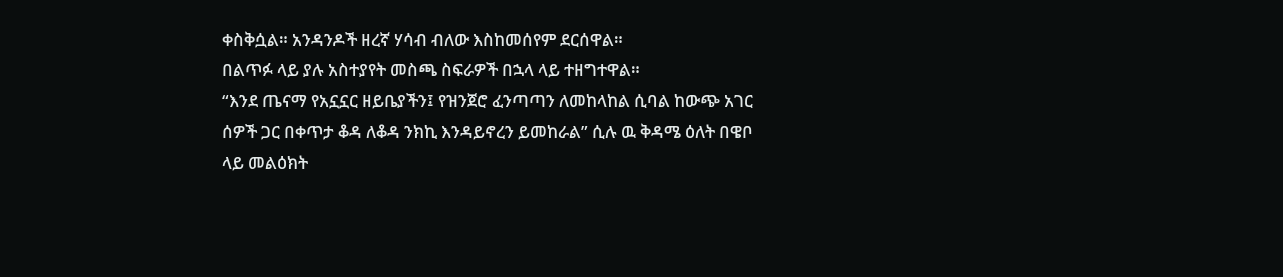ቀስቅሷል። አንዳንዶች ዘረኛ ሃሳብ ብለው እስከመሰየም ደርሰዋል።
በልጥፉ ላይ ያሉ አስተያየት መስጫ ስፍራዎች በኋላ ላይ ተዘግተዋል።
“እንደ ጤናማ የአኗኗር ዘይቤያችን፤ የዝንጀሮ ፈንጣጣን ለመከላከል ሲባል ከውጭ አገር ሰዎች ጋር በቀጥታ ቆዳ ለቆዳ ንክኪ እንዳይኖረን ይመከራል” ሲሉ ዉ ቅዳሜ ዕለት በዌቦ ላይ መልዕክት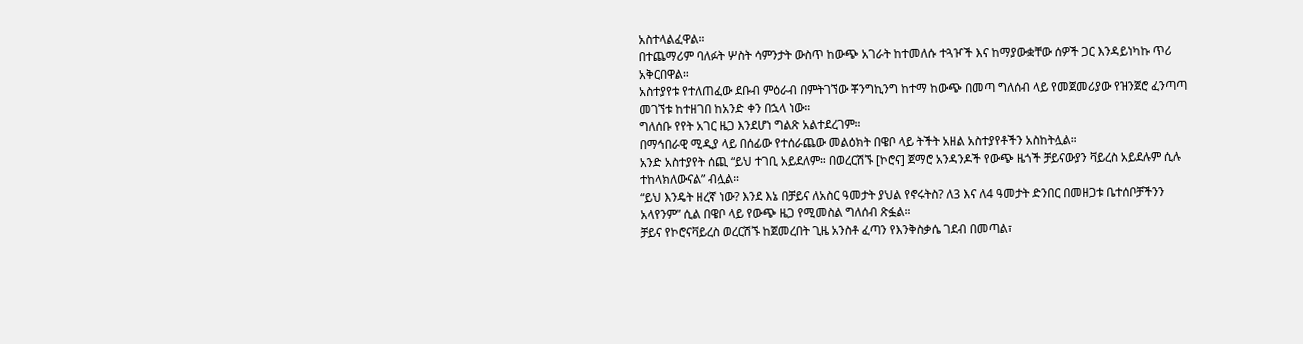አስተላልፈዋል።
በተጨማሪም ባለፉት ሦስት ሳምንታት ውስጥ ከውጭ አገራት ከተመለሱ ተጓዦች እና ከማያውቋቸው ሰዎች ጋር እንዳይነካኩ ጥሪ አቅርበዋል።
አስተያየቱ የተለጠፈው ደቡብ ምዕራብ በምትገኘው ቾንግኪንግ ከተማ ከውጭ በመጣ ግለሰብ ላይ የመጀመሪያው የዝንጀሮ ፈንጣጣ መገኘቱ ከተዘገበ ከአንድ ቀን በኋላ ነው።
ግለሰቡ የየት አገር ዜጋ እንደሆነ ግልጽ አልተደረገም።
በማኅበራዊ ሚዲያ ላይ በሰፊው የተሰራጨው መልዕክት በዌቦ ላይ ትችት አዘል አስተያየቶችን አስከትሏል።
አንድ አስተያየት ሰጪ “ይህ ተገቢ አይደለም። በወረርሽኙ [ኮሮና] ጀማሮ አንዳንዶች የውጭ ዜጎች ቻይናውያን ቫይረስ አይደሉም ሲሉ ተከላክለውናል” ብሏል።
“ይህ እንዴት ዘረኛ ነው? እንደ እኔ በቻይና ለአስር ዓመታት ያህል የኖሩትስ? ለ3 እና ለ4 ዓመታት ድንበር በመዘጋቱ ቤተሰቦቻችንን አላየንም” ሲል በዌቦ ላይ የውጭ ዜጋ የሚመስል ግለሰብ ጽፏል።
ቻይና የኮሮናቫይረስ ወረርሽኙ ከጀመረበት ጊዜ አንስቶ ፈጣን የእንቅስቃሴ ገደብ በመጣል፣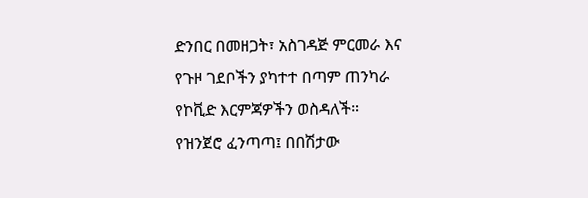ድንበር በመዘጋት፣ አስገዳጅ ምርመራ እና የጉዞ ገደቦችን ያካተተ በጣም ጠንካራ የኮቪድ እርምጃዎችን ወስዳለች።
የዝንጀሮ ፈንጣጣ፤ በበሽታው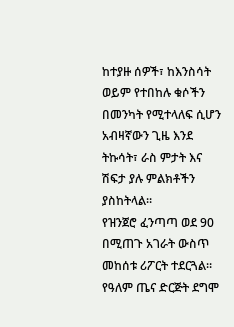ከተያዙ ሰዎች፣ ከእንስሳት ወይም የተበከሉ ቁሶችን በመንካት የሚተላለፍ ሲሆን አብዛኛውን ጊዜ እንደ ትኩሳት፣ ራስ ምታት እና ሽፍታ ያሉ ምልክቶችን ያስከትላል።
የዝንጀሮ ፈንጣጣ ወደ 90 በሚጠጉ አገራት ውስጥ መከሰቱ ሪፖርት ተደርጓል። የዓለም ጤና ድርጅት ደግሞ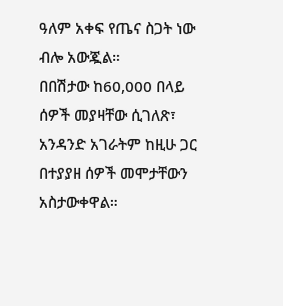ዓለም አቀፍ የጤና ስጋት ነው ብሎ አውጇል።
በበሽታው ከ60,000 በላይ ሰዎች መያዛቸው ሲገለጽ፣ አንዳንድ አገራትም ከዚሁ ጋር በተያያዘ ሰዎች መሞታቸውን አስታውቀዋል።